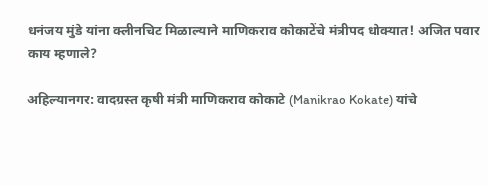धनंजय मुंडे यांना क्लीनचिट मिळाल्याने माणिकराव कोकाटेंचे मंत्रीपद धोक्यात! अजित पवार काय म्हणाले?

अहिल्यानगर: वादग्रस्त कृषी मंत्री माणिकराव कोकाटे (Manikrao Kokate) यांचे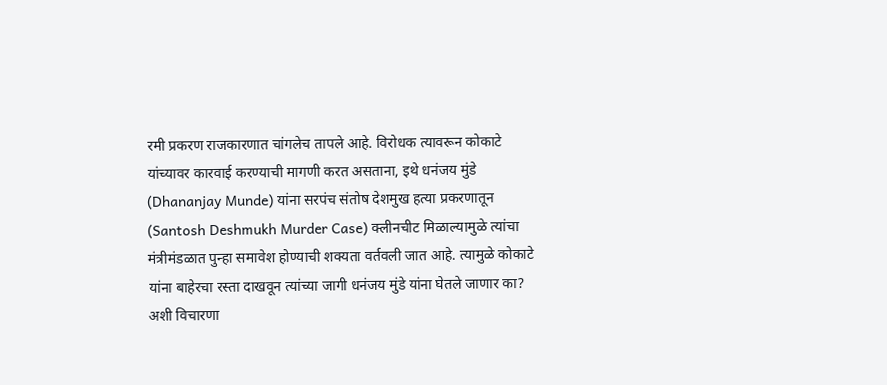रमी प्रकरण राजकारणात चांगलेच तापले आहे. विरोधक त्यावरून कोकाटे यांच्यावर कारवाई करण्याची मागणी करत असताना, इथे धनंजय मुंडे (Dhananjay Munde) यांना सरपंच संतोष देशमुख हत्या प्रकरणातून (Santosh Deshmukh Murder Case) क्लीनचीट मिळाल्यामुळे त्यांचा मंत्रीमंडळात पुन्हा समावेश होण्याची शक्यता वर्तवली जात आहे. त्यामुळे कोकाटे यांना बाहेरचा रस्ता दाखवून त्यांच्या जागी धनंजय मुंडे यांना घेतले जाणार का? अशी विचारणा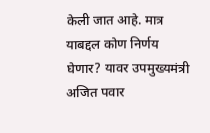केली जात आहे. मात्र याबद्दल कोण निर्णय घेणार? यावर उपमुख्यमंत्री अजित पवार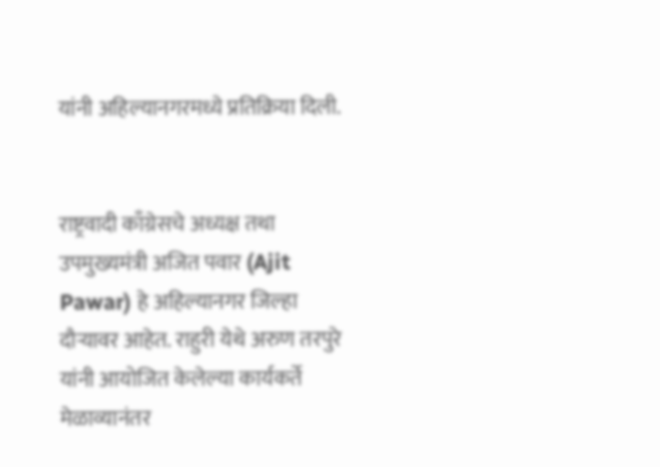यांनी अहिल्यानगरमध्ये प्रतिक्रिया दिली.


राष्ट्रवादी काँग्रेसचे अध्यक्ष तथा उपमुख्यमंत्री अजित पवार (Ajit Pawar) हे अहिल्यानगर जिल्हा दौऱ्यावर आहेत. राहुरी येथे अरुण तरपुरे यांनी आयोजित केलेल्या कार्यकर्ते मेळाव्यानंतर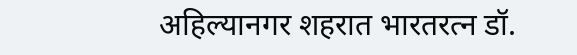अहिल्यानगर शहरात भारतरत्न डॉ.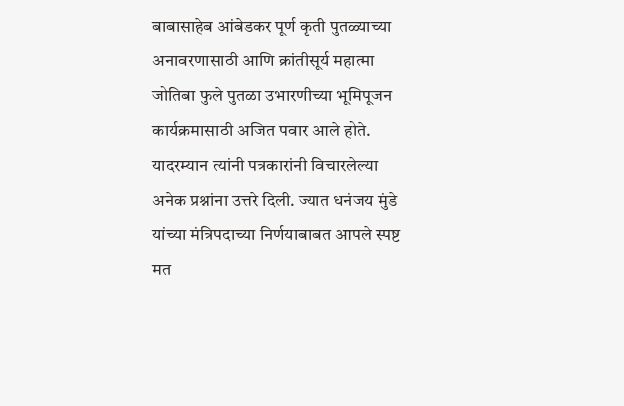बाबासाहेब आंबेडकर पूर्ण कृती पुतळ्याच्या अनावरणासाठी आणि क्रांतीसूर्य महात्मा जोतिबा फुले पुतळा उभारणीच्या भूमिपूजन कार्यक्रमासाठी अजित पवार आले होते. यादरम्यान त्यांनी पत्रकारांनी विचारलेल्या अनेक प्रश्नांना उत्तरे दिली. ज्यात धनंजय मुंडे यांच्या मंत्रिपदाच्या निर्णयाबाबत आपले स्पष्ट मत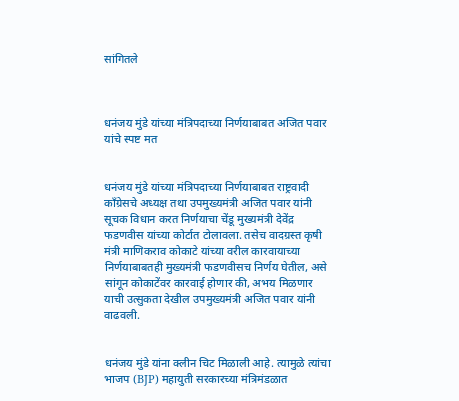सांगितले



धनंजय मुंडे यांच्या मंत्रिपदाच्या निर्णयाबाबत अजित पवार यांचे स्पष्ट मत


धनंजय मुंडे यांच्या मंत्रिपदाच्या निर्णयाबाबत राष्ट्रवादी काँग्रेसचे अध्यक्ष तथा उपमुख्यमंत्री अजित पवार यांनी सूचक विधान करत निर्णयाचा चेंडू मुख्यमंत्री देवेंद्र फडणवीस यांच्या कोर्टात टोलावला. तसेच वादग्रस्त कृषी मंत्री माणिकराव कोकाटे यांच्या वरील कारवायाच्या निर्णयाबाबतही मुख्यमंत्री फडणवीसच निर्णय घेतील, असे सांगून कोकाटेंवर कारवाई होणार की, अभय मिळणार याची उत्सुकता देखील उपमुख्यमंत्री अजित पवार यांनी वाढवली.


धनंजय मुंडे यांना क्लीन चिट मिळाली आहे. त्यामुळे त्यांचा भाजप (BJP) महायुती सरकारच्या मंत्रिमंडळात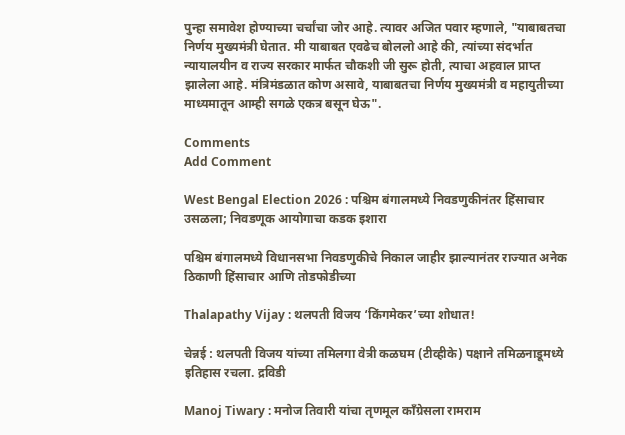पुन्हा समावेश होण्याच्या चर्चांचा जोर आहे. त्यावर अजित पवार म्हणाले, "याबाबतचा निर्णय मुख्यमंत्री घेतात. मी याबाबत एवढेच बोललो आहे की, त्यांच्या संदर्भात न्यायालयीन व राज्य सरकार मार्फत चौकशी जी सुरू होती, त्याचा अहवाल प्राप्त झालेला आहे. मंत्रिमंडळात कोण असावे, याबाबतचा निर्णय मुख्यमंत्री व महायुतीच्या माध्यमातून आम्ही सगळे एकत्र बसून घेऊ".

Comments
Add Comment

West Bengal Election 2026 : पश्चिम बंगालमध्ये निवडणुकीनंतर हिंसाचार उसळला; निवडणूक आयोगाचा कडक इशारा

पश्चिम बंगालमध्ये विधानसभा निवडणुकीचे निकाल जाहीर झाल्यानंतर राज्यात अनेक ठिकाणी हिंसाचार आणि तोडफोडीच्या

Thalapathy Vijay : थलपती विजय ‘किंगमेकर’च्या शोधात!

चेन्नई : थलपती विजय यांच्या तमिलगा वेत्री कळघम (टीव्हीके) पक्षाने तमिळनाडूमध्ये इतिहास रचला. द्रविडी

Manoj Tiwary : मनोज तिवारी यांचा तृणमूल काँग्रेसला रामराम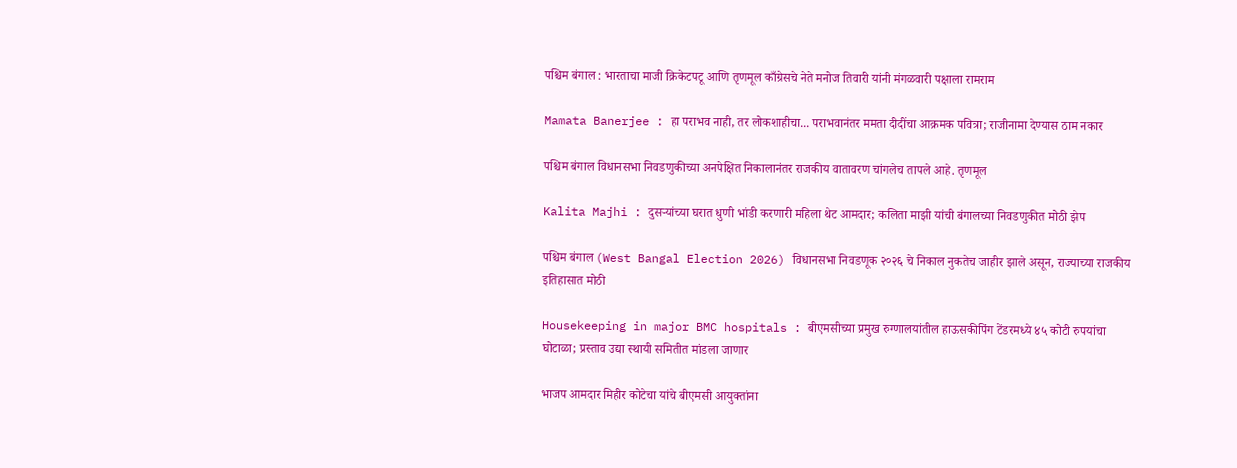पश्चिम बंगाल : भारताचा माजी क्रिकेटपटू आणि तृणमूल काँग्रेसचे नेते मनोज तिवारी यांनी मंगळवारी पक्षाला रामराम

Mamata Banerjee : हा पराभव नाही, तर लोकशाहीचा... पराभवानंतर ममता दीदींचा आक्रमक पवित्रा; राजीनामा देण्यास ठाम नकार

पश्चिम बंगाल विधानसभा निवडणुकीच्या अनपेक्षित निकालानंतर राजकीय वातावरण चांगलेच तापले आहे. तृणमूल

Kalita Majhi : दुसऱ्यांच्या घरात धुणी भांडी करणारी महिला थेट आमदार; कलिता माझी यांची बंगालच्या निवडणुकीत मोठी झेप

पश्चिम बंगाल (West Bangal Election 2026) विधानसभा निवडणूक २०२६ चे निकाल नुकतेच जाहीर झाले असून, राज्याच्या राजकीय इतिहासात मोठी

Housekeeping in major BMC hospitals : बीएमसीच्या प्रमुख रुग्णालयांतील हाऊसकीपिंग टेंडरमध्ये ४५ कोटी रुपयांचा घोटाळा; प्रस्ताव उद्या स्थायी समितीत मांडला जाणार

भाजप आमदार मिहीर कोटेचा यांचे बीएमसी आयुक्तांना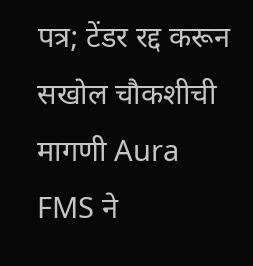पत्र; टेंडर रद्द करून सखोल चौकशीची मागणी Aura FMS ने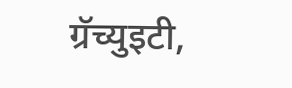ग्रॅच्युइटी,